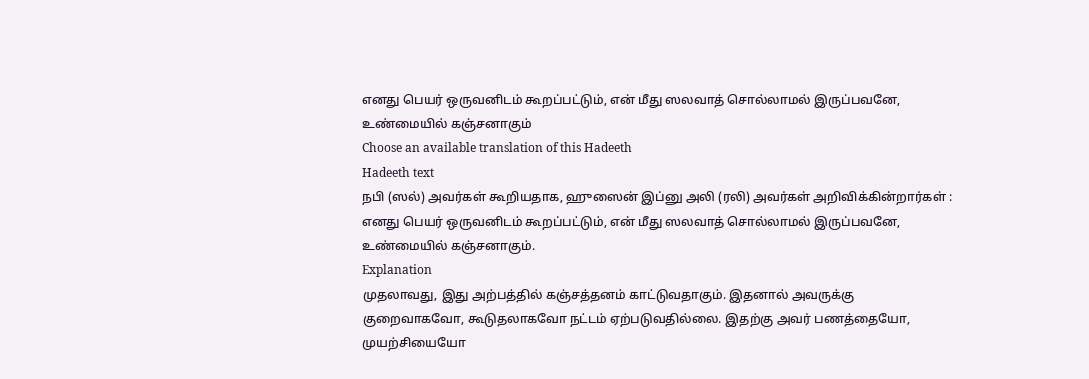எனது பெயர் ஒருவனிடம் கூறப்பட்டும், என் மீது ஸலவாத் சொல்லாமல் இருப்பவனே, உண்மையில் கஞ்சனாகும்
Choose an available translation of this Hadeeth
Hadeeth text
நபி (ஸல்) அவர்கள் கூறியதாக, ஹுஸைன் இப்னு அலி (ரலி) அவர்கள் அறிவிக்கின்றார்கள் : எனது பெயர் ஒருவனிடம் கூறப்பட்டும், என் மீது ஸலவாத் சொல்லாமல் இருப்பவனே, உண்மையில் கஞ்சனாகும்.
Explanation
முதலாவது, இது அற்பத்தில் கஞ்சத்தனம் காட்டுவதாகும். இதனால் அவருக்கு குறைவாகவோ, கூடுதலாகவோ நட்டம் ஏற்படுவதில்லை. இதற்கு அவர் பணத்தையோ, முயற்சியையோ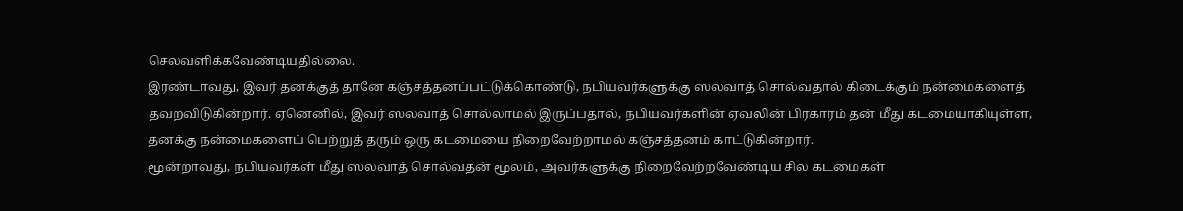செலவளிக்கவேண்டியதில்லை.
இரண்டாவது, இவர் தனக்குத் தானே கஞ்சத்தனப்பட்டுக்கொண்டு, நபியவர்களுக்கு ஸலவாத் சொல்வதால் கிடைக்கும் நன்மைகளைத் தவறவிடுகின்றார். ஏனெனில், இவர் ஸலவாத் சொல்லாமல் இருப்பதால், நபியவர்களின் ஏவலின் பிரகாரம் தன் மீது கடமையாகியுள்ள, தனக்கு நன்மைகளைப் பெற்றுத் தரும் ஒரு கடமையை நிறைவேற்றாமல் கஞ்சத்தனம் காட்டுகின்றார்.
மூன்றாவது, நபியவர்கள் மீது ஸலவாத் சொல்வதன் மூலம், அவர்களுக்கு நிறைவேற்றவேண்டிய சில கடமைகள்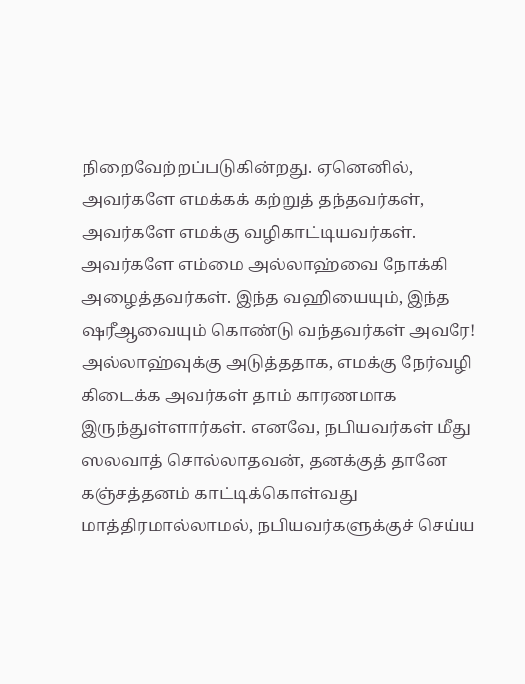நிறைவேற்றப்படுகின்றது. ஏனெனில், அவர்களே எமக்கக் கற்றுத் தந்தவர்கள், அவர்களே எமக்கு வழிகாட்டியவர்கள். அவர்களே எம்மை அல்லாஹ்வை நோக்கி அழைத்தவர்கள். இந்த வஹியையும், இந்த ஷரீஆவையும் கொண்டு வந்தவர்கள் அவரே! அல்லாஹ்வுக்கு அடுத்ததாக, எமக்கு நேர்வழி கிடைக்க அவர்கள் தாம் காரணமாக இருந்துள்ளார்கள். எனவே, நபியவர்கள் மீது ஸலவாத் சொல்லாதவன், தனக்குத் தானே கஞ்சத்தனம் காட்டிக்கொள்வது மாத்திரமால்லாமல், நபியவர்களுக்குச் செய்ய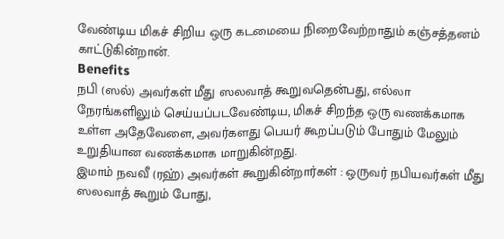வேண்டிய மிகச் சிறிய ஒரு கடமையை நிறைவேற்றாதும் கஞ்சத்தனம் காட்டுகின்றான்.
Benefits
நபி (ஸல்) அவர்கள் மீது ஸலவாத் கூறுவதென்பது, எல்லா நேரங்களிலும் செய்யப்படவேண்டிய, மிகச் சிறந்த ஒரு வணக்கமாக உள்ள அதேவேளை, அவர்களது பெயர் கூறப்படும் போதும் மேலும் உறுதியான வணக்கமாக மாறுகின்றது.
இமாம் நவவீ (ரஹ்) அவர்கள் கூறுகின்றார்கள் : ஒருவர் நபியவர்கள் மீது ஸலவாத் கூறும் போது,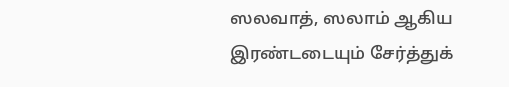ஸலவாத், ஸலாம் ஆகிய இரண்டடையும் சேர்த்துக்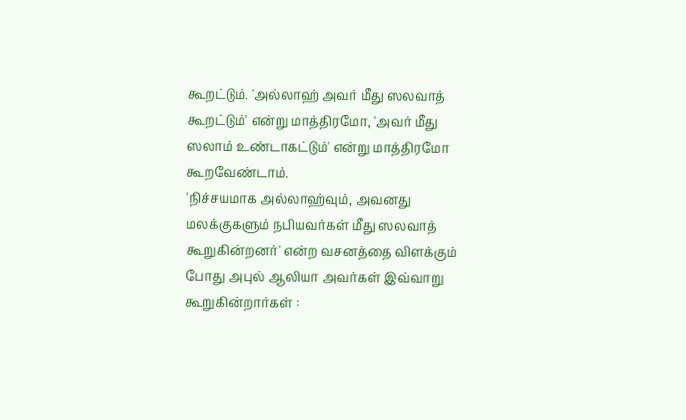கூறட்டும். 'அல்லாஹ் அவர் மீது ஸலவாத் கூறட்டும்' என்று மாத்திரமோ, 'அவர் மீது ஸலாம் உண்டாகட்டும்' என்று மாத்திரமோ கூறவேண்டாம்.
'நிச்சயமாக அல்லாஹ்வும், அவனது மலக்குகளும் நபியவர்கள் மீது ஸலவாத் கூறுகின்றனர்' என்ற வசனத்தை விளக்கும் போது அபுல் ஆலியா அவர்கள் இவ்வாறு கூறுகின்றார்கள் :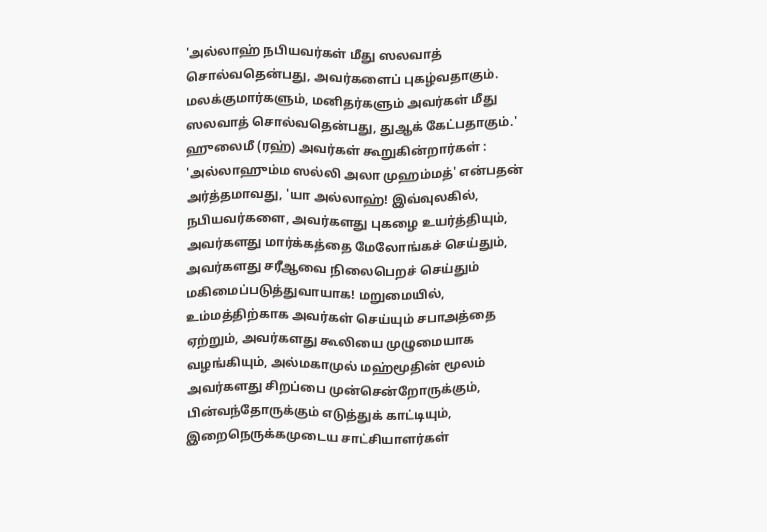'அல்லாஹ் நபியவர்கள் மீது ஸலவாத் சொல்வதென்பது, அவர்களைப் புகழ்வதாகும். மலக்குமார்களும், மனிதர்களும் அவர்கள் மீது ஸலவாத் சொல்வதென்பது, துஆக் கேட்பதாகும்.'
ஹுலைமீ (ரஹ்) அவர்கள் கூறுகின்றார்கள் : 'அல்லாஹும்ம ஸல்லி அலா முஹம்மத்' என்பதன் அர்த்தமாவது, 'யா அல்லாஹ்! இவ்வுலகில், நபியவர்களை, அவர்களது புகழை உயர்த்தியும், அவர்களது மார்க்கத்தை மேலோங்கச் செய்தும், அவர்களது சரீஆவை நிலைபெறச் செய்தும் மகிமைப்படுத்துவாயாக! மறுமையில், உம்மத்திற்காக அவர்கள் செய்யும் சபாஅத்தை ஏற்றும், அவர்களது கூலியை முழுமையாக வழங்கியும், அல்மகாமுல் மஹ்மூதின் மூலம் அவர்களது சிறப்பை முன்சென்றோருக்கும், பின்வந்தோருக்கும் எடுத்துக் காட்டியும், இறைநெருக்கமுடைய சாட்சியாளர்கள்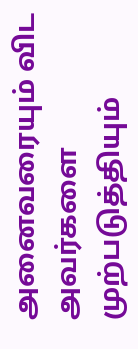அனைவரையும் விட அவர்களை முற்படுத்தியும்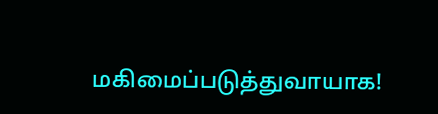மகிமைப்படுத்துவாயாக!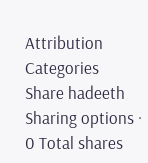Attribution
Categories
Share hadeeth
Sharing options · 0 Total shares